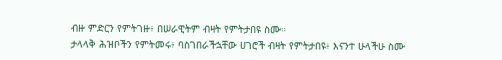ብዙ ምድርን የምትገዙ፥ በሠራዊትም ብዛት የምትታበዩ ስሙ።
ታላላቅ ሕዝቦችን የምትመሩ፥ ባስገበራችኋቸው ሀገሮች ብዛት የምትታበዩ፥ እናንተ ሁላችሁ ስሙ